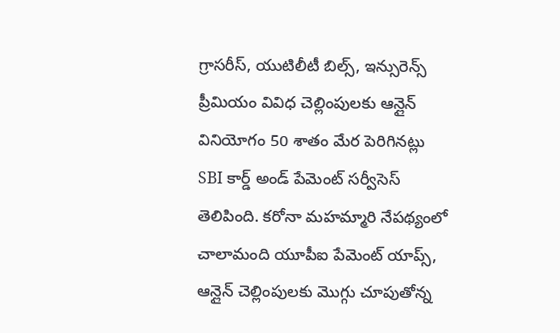గ్రాసరీస్, యుటిలీటీ బిల్స్, ఇన్సురెన్స్ ప్రీమియం వివిధ చెల్లింపులకు ఆన్లైన్ వినియోగం 50 శాతం మేర పెరిగినట్లు SBI కార్డ్ అండ్ పేమెంట్ సర్వీసెస్ తెలిపింది. కరోనా మహమ్మారి నేపథ్యంలో చాలామంది యూపీఐ పేమెంట్ యాప్స్, ఆన్లైన్ చెల్లింపులకు మొగ్గు చూపుతోన్న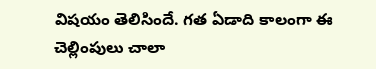విషయం తెలిసిందే. గత ఏడాది కాలంగా ఈ చెల్లింపులు చాలా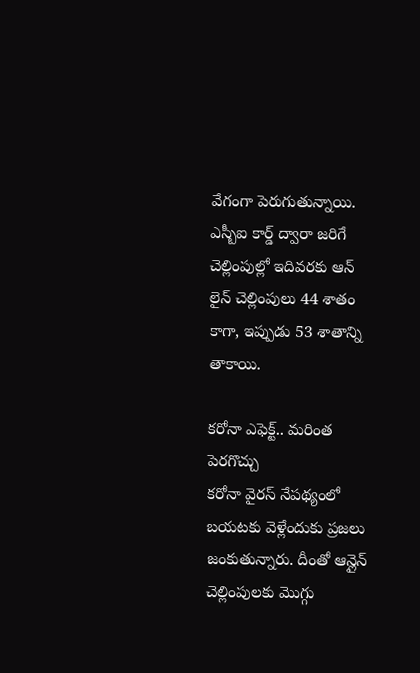వేగంగా పెరుగుతున్నాయి. ఎస్బీఐ కార్డ్ ద్వారా జరిగే చెల్లింపుల్లో ఇదివరకు ఆన్ లైన్ చెల్లింపులు 44 శాతం కాగా, ఇప్పుడు 53 శాతాన్ని తాకాయి.

కరోనా ఎఫెక్ట్.. మరింత పెరగొచ్చు
కరోనా వైరస్ నేపథ్యంలో బయటకు వెళ్లేందుకు ప్రజలు జంకుతున్నారు. దీంతో ఆన్లైన్ చెల్లింపులకు మొగ్గు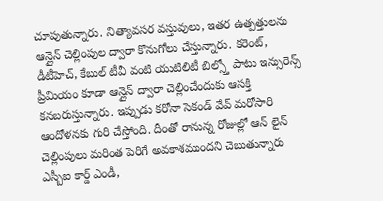చూపుతున్నారు. నిత్యావసర వస్తువులు, ఇతర ఉత్పత్తులను ఆన్లైన్ చెల్లింపుల ద్వారా కొనుగోలు చేస్తున్నారు. కరెంట్, డీటీహెచ్, కేబుల్ టీవీ వంటి యుటిలిటీ బిల్స్తో పాటు ఇన్సురెన్స్ ప్రీమియం కూడా ఆన్లైన్ ద్వారా చెల్లించేందుకు ఆసక్తి కనబరుస్తున్నారు. ఇప్పుడు కరోనా సెకండ్ వేవ్ మరోసారి ఆందోళనకు గురి చేస్తోంది. దీంతో రానున్న రోజుల్లో ఆన్ లైన్ చెల్లింపులు మరింత పెరిగే అవకాశముందని చెబుతున్నారు ఎస్బీఐ కార్డ్ ఎండీ,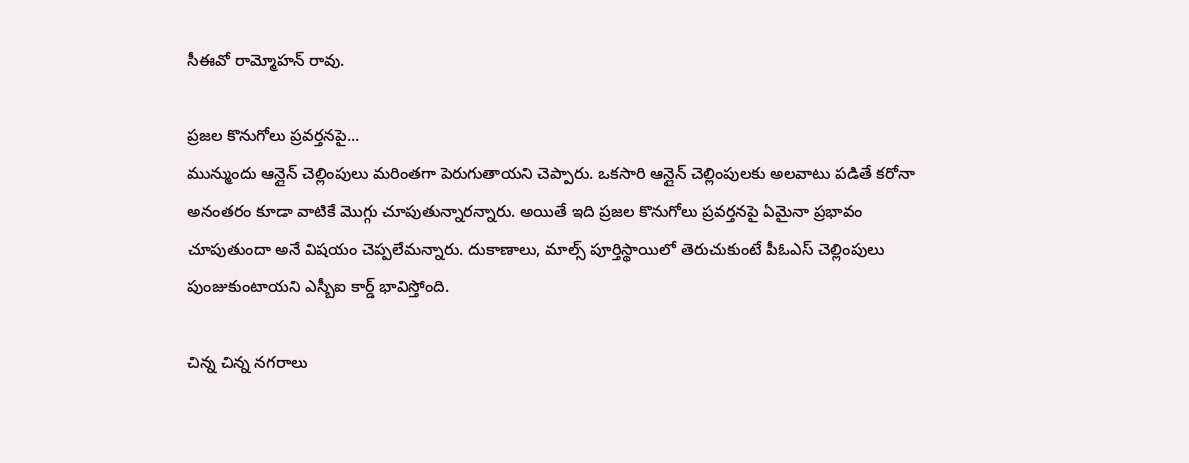సీఈవో రామ్మోహన్ రావు.

ప్రజల కొనుగోలు ప్రవర్తనపై...
మున్ముందు ఆన్లైన్ చెల్లింపులు మరింతగా పెరుగుతాయని చెప్పారు. ఒకసారి ఆన్లైన్ చెల్లింపులకు అలవాటు పడితే కరోనా అనంతరం కూడా వాటికే మొగ్గు చూపుతున్నారన్నారు. అయితే ఇది ప్రజల కొనుగోలు ప్రవర్తనపై ఏమైనా ప్రభావం చూపుతుందా అనే విషయం చెప్పలేమన్నారు. దుకాణాలు, మాల్స్ పూర్తిస్థాయిలో తెరుచుకుంటే పీఓఎస్ చెల్లింపులు పుంజుకుంటాయని ఎస్బీఐ కార్డ్ భావిస్తోంది.

చిన్న చిన్న నగరాలు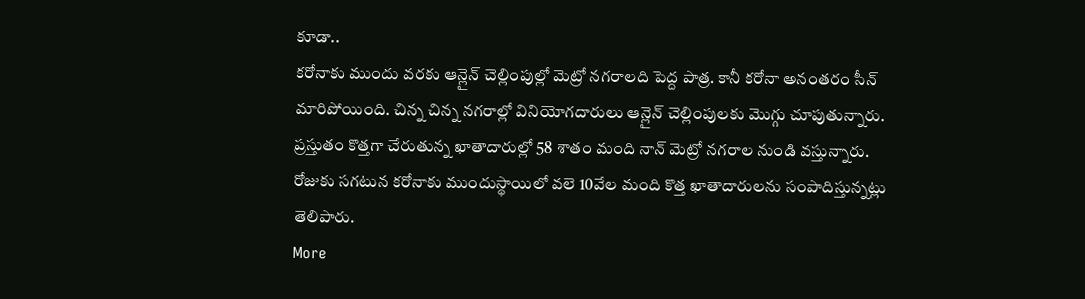కూడా..
కరోనాకు ముందు వరకు ఆన్లైన్ చెల్లింపుల్లో మెట్రో నగరాలది పెద్ద పాత్ర. కానీ కరోనా అనంతరం సీన్ మారిపోయింది. చిన్న చిన్న నగరాల్లో వినియోగదారులు ఆన్లైన్ చెల్లింపులకు మొగ్గు చూపుతున్నారు. ప్రస్తుతం కొత్తగా చేరుతున్న ఖాతాదారుల్లో 58 శాతం మంది నాన్ మెట్రో నగరాల నుండి వస్తున్నారు. రోజుకు సగటున కరోనాకు ముందుస్థాయిలో వలె 10వేల మంది కొత్త ఖాతాదారులను సంపాదిస్తున్నట్లు తెలిపారు.
More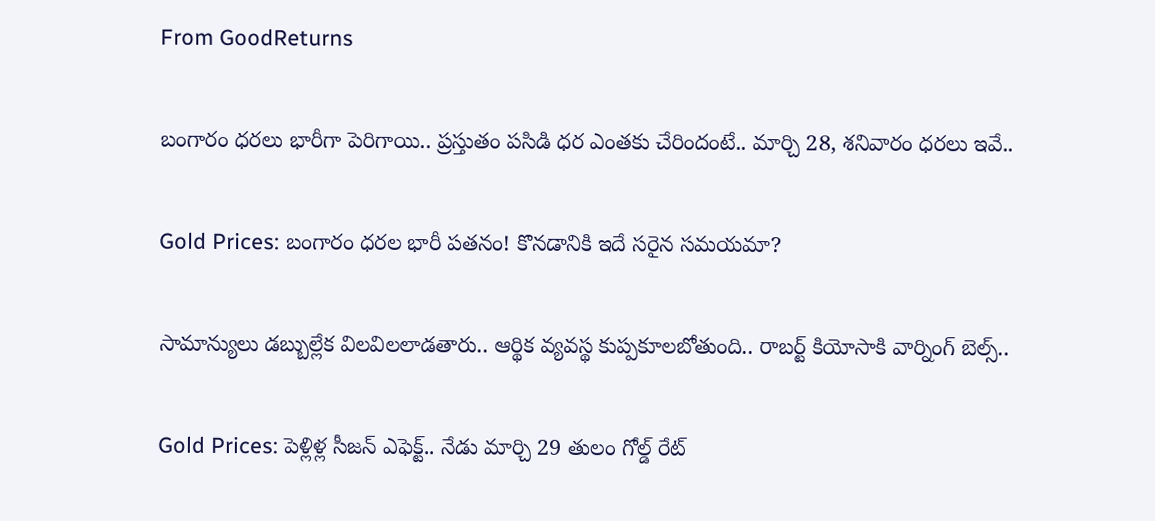From GoodReturns

బంగారం ధరలు భారీగా పెరిగాయి.. ప్రస్తుతం పసిడి ధర ఎంతకు చేరిందంటే.. మార్చి 28, శనివారం ధరలు ఇవే..

Gold Prices: బంగారం ధరల భారీ పతనం! కొనడానికి ఇదే సరైన సమయమా?

సామాన్యులు డబ్బుల్లేక విలవిలలాడతారు.. ఆర్థిక వ్యవస్థ కుప్పకూలబోతుంది.. రాబర్ట్ కియోసాకి వార్నింగ్ బెల్స్..

Gold Prices: పెళ్లిళ్ల సీజన్ ఎఫెక్ట్.. నేడు మార్చి 29 తులం గోల్డ్ రేట్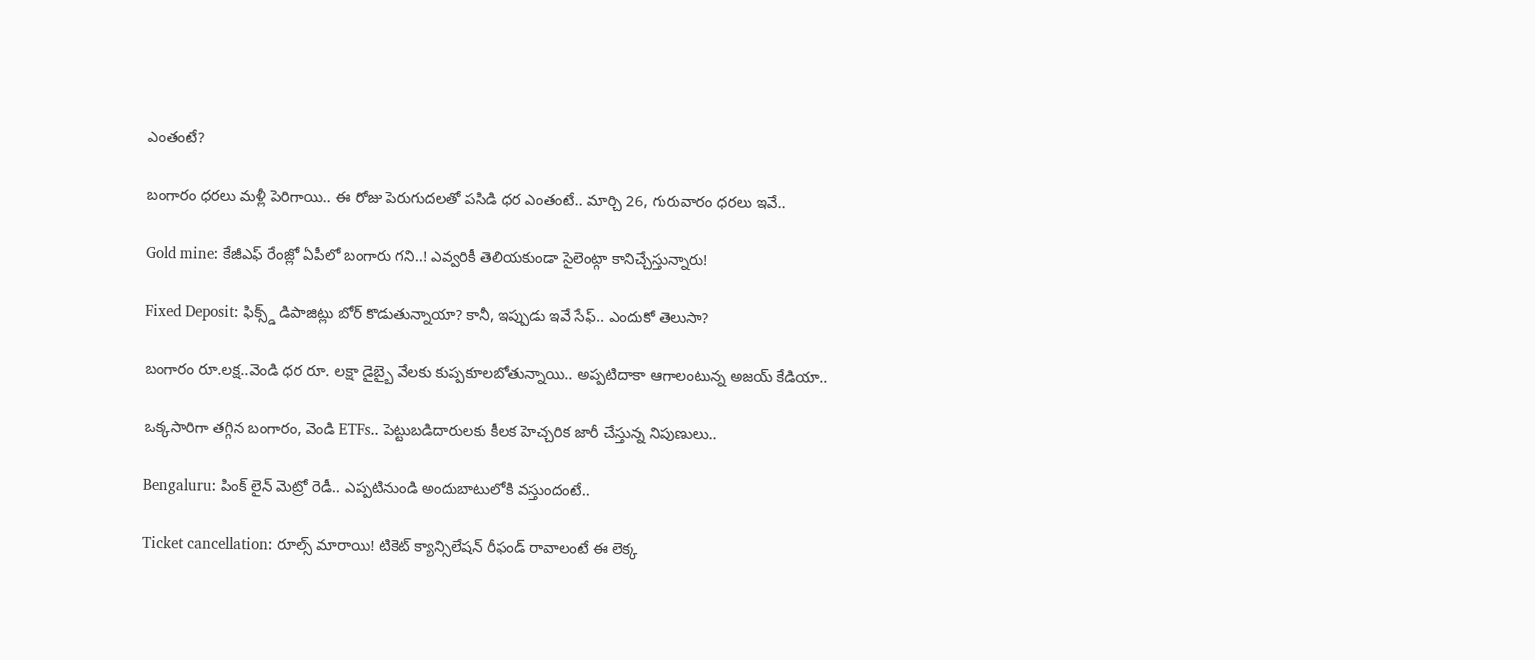ఎంతంటే?

బంగారం ధరలు మళ్లీ పెరిగాయి.. ఈ రోజు పెరుగుదలతో పసిడి ధర ఎంతంటే.. మార్చి 26, గురువారం ధరలు ఇవే..

Gold mine: కేజీఎఫ్ రేంజ్లో ఏపీలో బంగారు గని..! ఎవ్వరికీ తెలియకుండా సైలెంట్గా కానిచ్చేస్తున్నారు!

Fixed Deposit: ఫిక్స్డ్ డిపాజిట్లు బోర్ కొడుతున్నాయా? కానీ, ఇప్పుడు ఇవే సేఫ్.. ఎందుకో తెలుసా?

బంగారం రూ.లక్ష..వెండి ధర రూ. లక్షా డైబ్బై వేలకు కుప్పకూలబోతున్నాయి.. అప్పటిదాకా ఆగాలంటున్న అజయ్ కేడియా..

ఒక్కసారిగా తగ్గిన బంగారం, వెండి ETFs.. పెట్టుబడిదారులకు కీలక హెచ్చరిక జారీ చేస్తున్న నిపుణులు..

Bengaluru: పింక్ లైన్ మెట్రో రెడీ.. ఎప్పటినుండి అందుబాటులోకి వస్తుందంటే..

Ticket cancellation: రూల్స్ మారాయి! టికెట్ క్యాన్సిలేషన్ రీఫండ్ రావాలంటే ఈ లెక్క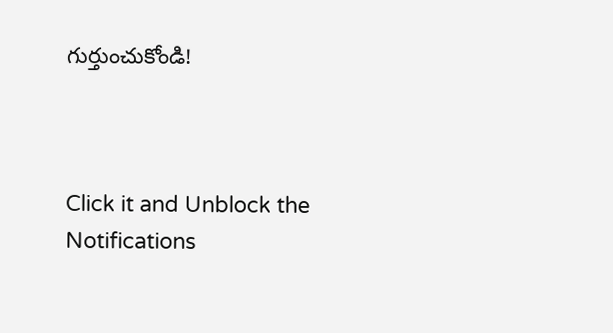గుర్తుంచుకోండి!



Click it and Unblock the Notifications